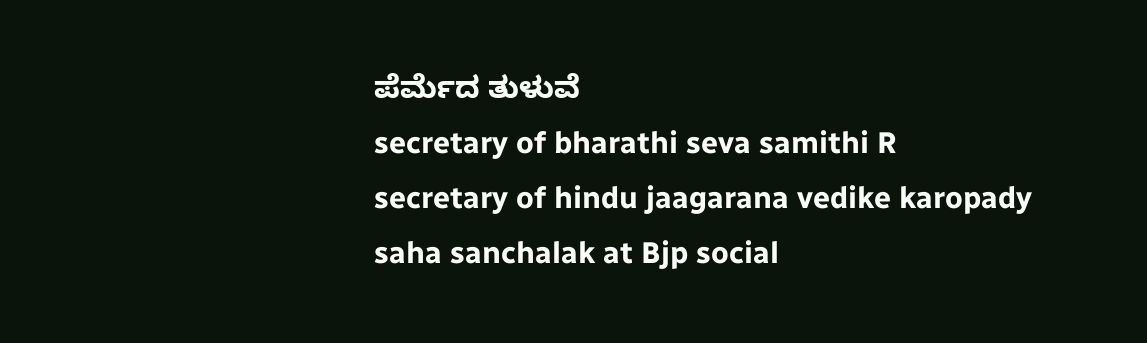ಪೆರ್ಮೆದ ತುಳುವೆ
secretary of bharathi seva samithi R
secretary of hindu jaagarana vedike karopady
saha sanchalak at Bjp social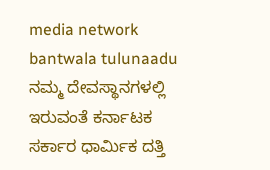media network bantwala tulunaadu
ನಮ್ಮ ದೇವಸ್ಥಾನಗಳಲ್ಲಿ ಇರುವಂತೆ ಕರ್ನಾಟಕ ಸರ್ಕಾರ ಧಾರ್ಮಿಕ ದತ್ತಿ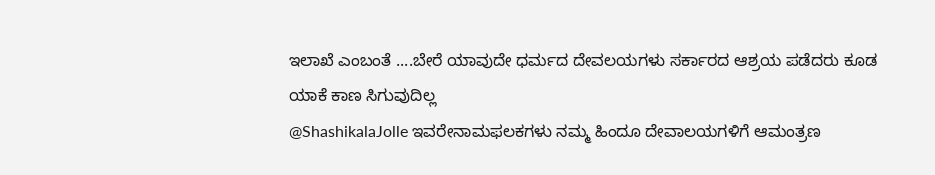ಇಲಾಖೆ ಎಂಬಂತೆ ....ಬೇರೆ ಯಾವುದೇ ಧರ್ಮದ ದೇವಲಯಗಳು ಸರ್ಕಾರದ ಆಶ್ರಯ ಪಡೆದರು ಕೂಡ ಯಾಕೆ ಕಾಣ ಸಿಗುವುದಿಲ್ಲ
@ShashikalaJolle ಇವರೇನಾಮಫಲಕಗಳು ನಮ್ಮ ಹಿಂದೂ ದೇವಾಲಯಗಳಿಗೆ ಆಮಂತ್ರಣ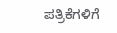ಪತ್ರಿಕೆಗಳಿಗೆ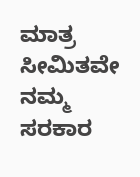ಮಾತ್ರ ಸೀಮಿತವೇ ನಮ್ಮ ಸರಕಾರ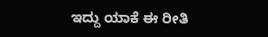ಇದ್ದು ಯಾಕೆ ಈ ರೀತಿ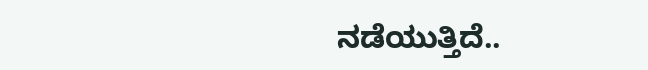ನಡೆಯುತ್ತಿದೆ..